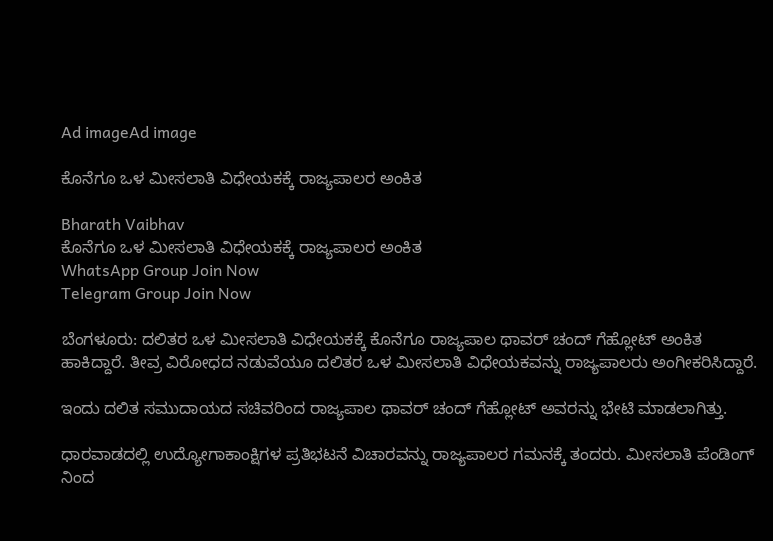Ad imageAd image

ಕೊನೆಗೂ ಒಳ ಮೀಸಲಾತಿ ವಿಧೇಯಕಕ್ಕೆ ರಾಜ್ಯಪಾಲರ ಅಂಕಿತ

Bharath Vaibhav
ಕೊನೆಗೂ ಒಳ ಮೀಸಲಾತಿ ವಿಧೇಯಕಕ್ಕೆ ರಾಜ್ಯಪಾಲರ ಅಂಕಿತ
WhatsApp Group Join Now
Telegram Group Join Now

ಬೆಂಗಳೂರು: ದಲಿತರ ಒಳ ಮೀಸಲಾತಿ ವಿಧೇಯಕಕ್ಕೆ ಕೊನೆಗೂ ರಾಜ್ಯಪಾಲ ಥಾವರ್ ಚಂದ್ ಗೆಹ್ಲೋಟ್ ಅಂಕಿತ ಹಾಕಿದ್ದಾರೆ. ತೀವ್ರ ವಿರೋಧದ ನಡುವೆಯೂ ದಲಿತರ ಒಳ ಮೀಸಲಾತಿ ವಿಧೇಯಕವನ್ನು ರಾಜ್ಯಪಾಲರು ಅಂಗೀಕರಿಸಿದ್ದಾರೆ.

ಇಂದು ದಲಿತ ಸಮುದಾಯದ ಸಚಿವರಿಂದ ರಾಜ್ಯಪಾಲ ಥಾವರ್ ಚಂದ್ ಗೆಹ್ಲೋಟ್ ಅವರನ್ನು ಭೇಟಿ ಮಾಡಲಾಗಿತ್ತು.

ಧಾರವಾಡದಲ್ಲಿ ಉದ್ಯೋಗಾಕಾಂಕ್ಷಿಗಳ ಪ್ರತಿಭಟನೆ ವಿಚಾರವನ್ನು ರಾಜ್ಯಪಾಲರ ಗಮನಕ್ಕೆ ತಂದರು. ಮೀಸಲಾತಿ ಪೆಂಡಿಂಗ್ ನಿಂದ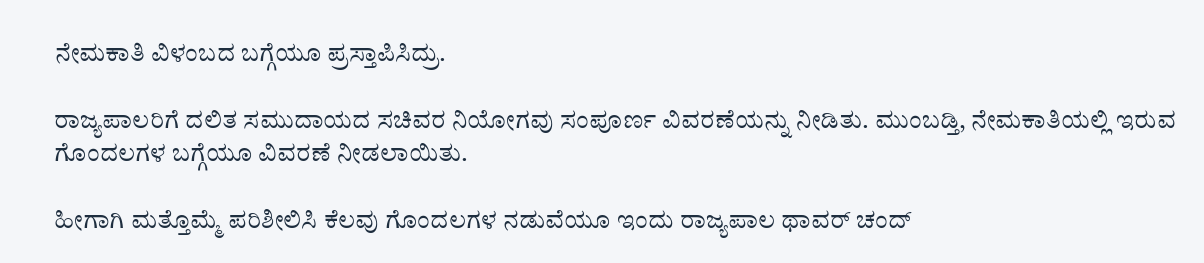ನೇಮಕಾತಿ ವಿಳಂಬದ ಬಗ್ಗೆಯೂ ಪ್ರಸ್ತಾಪಿಸಿದ್ರು.

ರಾಜ್ಯಪಾಲರಿಗೆ ದಲಿತ ಸಮುದಾಯದ ಸಚಿವರ ನಿಯೋಗವು ಸಂಪೂರ್ಣ ವಿವರಣೆಯನ್ನು ನೀಡಿತು. ಮುಂಬಡ್ತಿ, ನೇಮಕಾತಿಯಲ್ಲಿ ಇರುವ ಗೊಂದಲಗಳ ಬಗ್ಗೆಯೂ ವಿವರಣೆ ನೀಡಲಾಯಿತು.

ಹೀಗಾಗಿ ಮತ್ತೊಮ್ಮೆ ಪರಿಶೀಲಿಸಿ ಕೆಲವು ಗೊಂದಲಗಳ ನಡುವೆಯೂ ಇಂದು ರಾಜ್ಯಪಾಲ ಥಾವರ್ ಚಂದ್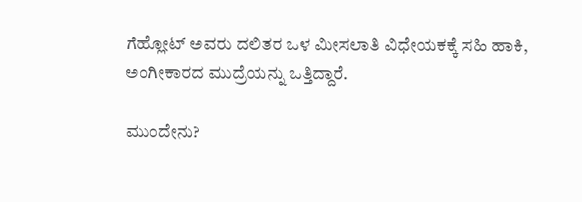ಗೆಹ್ಲೋಟ್ ಅವರು ದಲಿತರ ಒಳ ಮೀಸಲಾತಿ ವಿಧೇಯಕಕ್ಕೆ ಸಹಿ ಹಾಕಿ, ಅಂಗೀಕಾರದ ಮುದ್ರೆಯನ್ನು ಒತ್ತಿದ್ದಾರೆ.

ಮುಂದೇನು?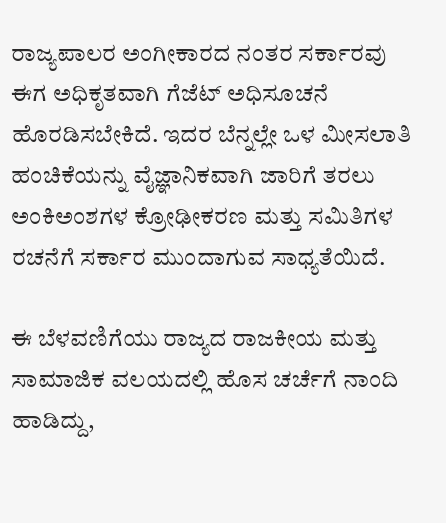ರಾಜ್ಯಪಾಲರ ಅಂಗೀಕಾರದ ನಂತರ ಸರ್ಕಾರವು ಈಗ ಅಧಿಕೃತವಾಗಿ ಗೆಜೆಟ್ ಅಧಿಸೂಚನೆ ಹೊರಡಿಸಬೇಕಿದೆ. ಇದರ ಬೆನ್ನಲ್ಲೇ ಒಳ ಮೀಸಲಾತಿ ಹಂಚಿಕೆಯನ್ನು ವೈಜ್ಞಾನಿಕವಾಗಿ ಜಾರಿಗೆ ತರಲು ಅಂಕಿಅಂಶಗಳ ಕ್ರೋಢೀಕರಣ ಮತ್ತು ಸಮಿತಿಗಳ ರಚನೆಗೆ ಸರ್ಕಾರ ಮುಂದಾಗುವ ಸಾಧ್ಯತೆಯಿದೆ.

ಈ ಬೆಳವಣಿಗೆಯು ರಾಜ್ಯದ ರಾಜಕೀಯ ಮತ್ತು ಸಾಮಾಜಿಕ ವಲಯದಲ್ಲಿ ಹೊಸ ಚರ್ಚೆಗೆ ನಾಂದಿ ಹಾಡಿದ್ದು,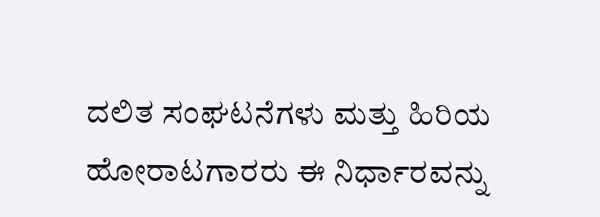ದಲಿತ ಸಂಘಟನೆಗಳು ಮತ್ತು ಹಿರಿಯ ಹೋರಾಟಗಾರರು ಈ ನಿರ್ಧಾರವನ್ನು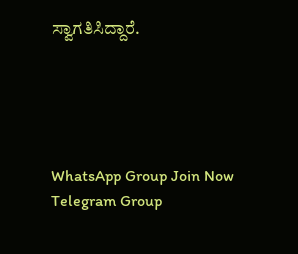ಸ್ವಾಗತಿಸಿದ್ದಾರೆ.





WhatsApp Group Join Now
Telegram Group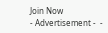Join Now
- Advertisement -  -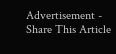Advertisement -
Share This Article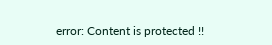error: Content is protected !!